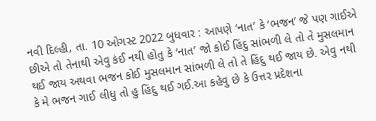નવી દિલ્હી, તા. 10 ઓગસ્ટ 2022 બુધવાર : આપણે ‘નાત’ કે ‘ભજન’ જે પણ ગાઈએ છીએ તો તેનાથી એવુ કંઈ નથી હોતુ કે ‘નાત’ જો કોઈ હિંદુ સાંભળી લે તો તે મુસલમાન થઈ જાય અથવા ભજન કોઈ મુસલમાન સાંભળી લે તો તે હિંદુ થઈ જાય છે. એવુ નથી કે મે ભજન ગાઈ લીધુ તો હુ હિંદુ થઈ ગઈ.આ કહેવુ છે કે ઉત્તર પ્રદેશના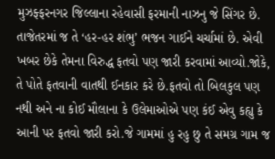મુઝફ્ફરનગર જિલ્લાના રહેવાસી ફરમાની નાઝનુ જે સિંગર છે.
તાજેતરમાં જ તે ‘હર-હર શંભુ’ ભજન ગાઈને ચર્ચામાં છે. એવી ખબર છેકે તેમના વિરુદ્ધ ફતવો પણ જારી કરવામાં આવ્યો.જોકે, તે પોતે ફતવાની વાતથી ઈનકાર કરે છે.ફતવો તો બિલકુલ પણ નથી અને ના કોઈ મૌલાના કે ઉલેમાઓએ પણ કંઈ એવુ કહ્યુ કે આની પર ફતવો જારી કરો.જે ગામમાં હુ રહુ છુ તે સમગ્ર ગામ જ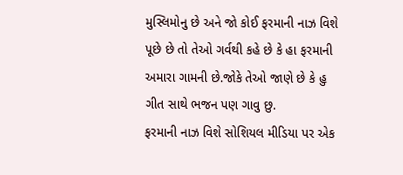મુસ્લિમોનુ છે અને જો કોઈ ફરમાની નાઝ વિશે પૂછે છે તો તેઓ ગર્વથી કહે છે કે હા ફરમાની અમારા ગામની છે.જોકે તેઓ જાણે છે કે હુ ગીત સાથે ભજન પણ ગાવુ છુ.
ફરમાની નાઝ વિશે સોશિયલ મીડિયા પર એક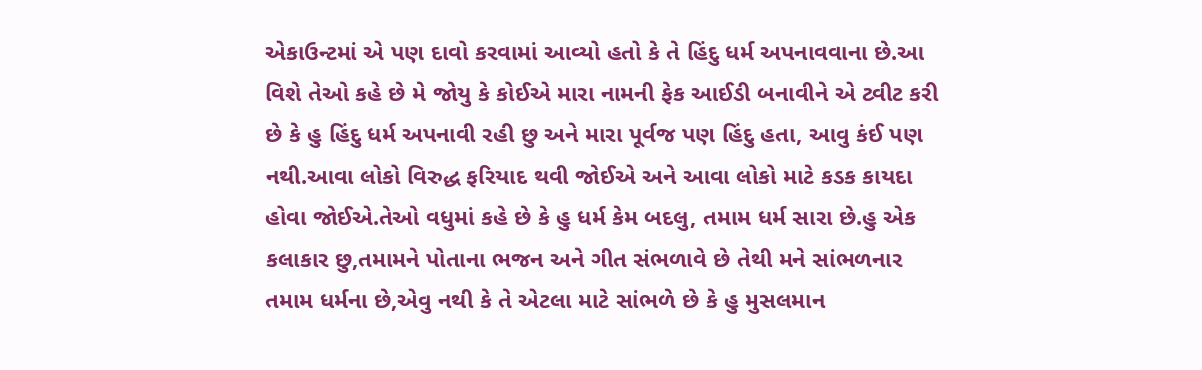એકાઉન્ટમાં એ પણ દાવો કરવામાં આવ્યો હતો કે તે હિંદુ ધર્મ અપનાવવાના છે.આ વિશે તેઓ કહે છે મે જોયુ કે કોઈએ મારા નામની ફેક આઈડી બનાવીને એ ટ્વીટ કરી છે કે હુ હિંદુ ધર્મ અપનાવી રહી છુ અને મારા પૂર્વજ પણ હિંદુ હતા, આવુ કંઈ પણ નથી.આવા લોકો વિરુદ્ધ ફરિયાદ થવી જોઈએ અને આવા લોકો માટે કડક કાયદા હોવા જોઈએ.તેઓ વધુમાં કહે છે કે હુ ધર્મ કેમ બદલુ, તમામ ધર્મ સારા છે.હુ એક કલાકાર છુ,તમામને પોતાના ભજન અને ગીત સંભળાવે છે તેથી મને સાંભળનાર તમામ ધર્મના છે,એવુ નથી કે તે એટલા માટે સાંભળે છે કે હુ મુસલમાન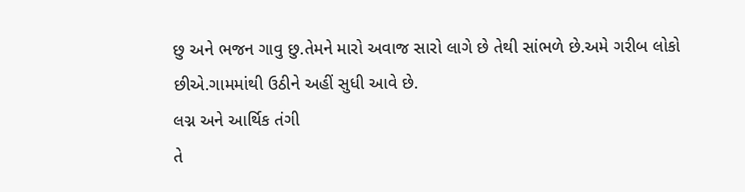છુ અને ભજન ગાવુ છુ.તેમને મારો અવાજ સારો લાગે છે તેથી સાંભળે છે.અમે ગરીબ લોકો છીએ.ગામમાંથી ઉઠીને અહીં સુધી આવે છે.
લગ્ન અને આર્થિક તંગી
તે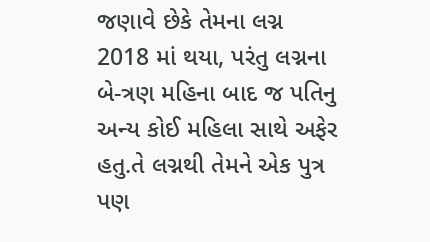જણાવે છેકે તેમના લગ્ન 2018 માં થયા, પરંતુ લગ્નના બે-ત્રણ મહિના બાદ જ પતિનુ અન્ય કોઈ મહિલા સાથે અફેર હતુ.તે લગ્નથી તેમને એક પુત્ર પણ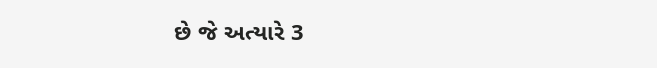છે જે અત્યારે 3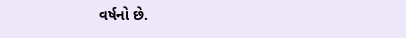વર્ષનો છે.